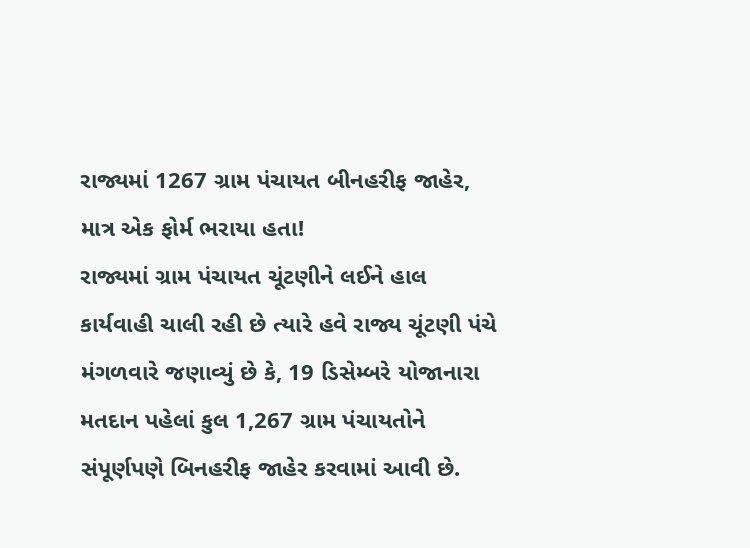રાજ્યમાં 1267 ગ્રામ પંચાયત બીનહરીફ જાહેર, માત્ર એક ફોર્મ ભરાયા હતા!
રાજ્યમાં ગ્રામ પંચાયત ચૂંટણીને લઈને હાલ કાર્યવાહી ચાલી રહી છે ત્યારે હવે રાજ્ય ચૂંટણી પંચે મંગળવારે જણાવ્યું છે કે, 19 ડિસેમ્બરે યોજાનારા મતદાન પહેલાં કુલ 1,267 ગ્રામ પંચાયતોને સંપૂર્ણપણે બિનહરીફ જાહેર કરવામાં આવી છે.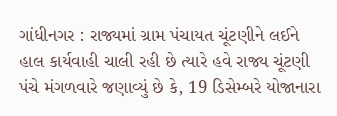ગાંધીનગર : રાજ્યમાં ગ્રામ પંચાયત ચૂંટણીને લઈને હાલ કાર્યવાહી ચાલી રહી છે ત્યારે હવે રાજ્ય ચૂંટણી પંચે મંગળવારે જણાવ્યું છે કે, 19 ડિસેમ્બરે યોજાનારા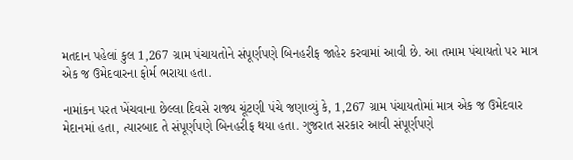મતદાન પહેલાં કુલ 1,267 ગ્રામ પંચાયતોને સંપૂર્ણપણે બિનહરીફ જાહેર કરવામાં આવી છે. આ તમામ પંચાયતો પર માત્ર એક જ ઉમેદવારના ફોર્મ ભરાયા હતા.

નામાંકન પરત ખેંચવાના છેલ્લા દિવસે રાજ્ય ચૂંટણી પંચે જણાવ્યું કે, 1,267 ગ્રામ પંચાયતોમાં માત્ર એક જ ઉમેદવાર મેદાનમાં હતા, ત્યારબાદ તે સંપૂર્ણપણે બિનહરીફ થયા હતા. ગુજરાત સરકાર આવી સંપૂર્ણપણે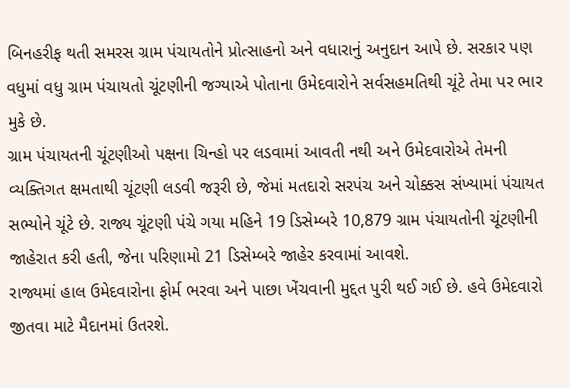બિનહરીફ થતી સમરસ ગ્રામ પંચાયતોને પ્રોત્સાહનો અને વધારાનું અનુદાન આપે છે. સરકાર પણ વધુમાં વધુ ગ્રામ પંચાયતો ચૂંટણીની જગ્યાએ પોતાના ઉમેદવારોને સર્વસહમતિથી ચૂંટે તેમા પર ભાર મુકે છે.
ગ્રામ પંચાયતની ચૂંટણીઓ પક્ષના ચિન્હો પર લડવામાં આવતી નથી અને ઉમેદવારોએ તેમની વ્યક્તિગત ક્ષમતાથી ચૂંટણી લડવી જરૂરી છે, જેમાં મતદારો સરપંચ અને ચોક્કસ સંખ્યામાં પંચાયત સભ્યોને ચૂંટે છે. રાજ્ય ચૂંટણી પંચે ગયા મહિને 19 ડિસેમ્બરે 10,879 ગ્રામ પંચાયતોની ચૂંટણીની જાહેરાત કરી હતી, જેના પરિણામો 21 ડિસેમ્બરે જાહેર કરવામાં આવશે.
રાજ્યમાં હાલ ઉમેદવારોના ફોર્મ ભરવા અને પાછા ખેંચવાની મુદ્દત પુરી થઈ ગઈ છે. હવે ઉમેદવારો જીતવા માટે મૈદાનમાં ઉતરશે.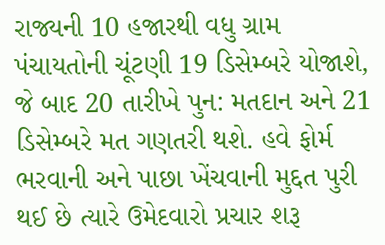રાજ્યની 10 હજારથી વધુ ગ્રામ પંચાયતોની ચૂંટણી 19 ડિસેમ્બરે યોજાશે, જે બાદ 20 તારીખે પુન: મતદાન અને 21 ડિસેમ્બરે મત ગણતરી થશે. હવે ફોર્મ ભરવાની અને પાછા ખેંચવાની મુદ્દત પુરી થઈ છે ત્યારે ઉમેદવારો પ્રચાર શરૂ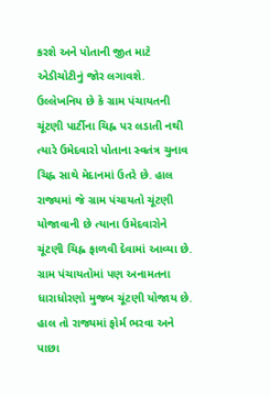કરશે અને પોતાની જીત માટે એડીચોટીનું જોર લગાવશે.
ઉલ્લેખનિય છે કે ગ્રામ પંચાયતની ચૂંટણી પાર્ટીના ચિહ્ન પર લડાતી નથી ત્યારે ઉમેદવારો પોતાના સ્વતંત્ર ચુનાવ ચિહ્ન સાથે મેદાનમાં ઉતરે છે. હાલ રાજ્યમાં જે ગ્રામ પંચાયતો ચૂંટણી યોજાવાની છે ત્યાના ઉમેદવારોને ચૂંટણી ચિહ્ન ફાળવી દેવામાં આવ્યા છે. ગ્રામ પંચાયતોમાં પણ અનામતના ધારાધોરણો મુજબ ચૂંટણી યોજાય છે.
હાલ તો રાજ્યમાં ફોર્મ ભરવા અને પાછા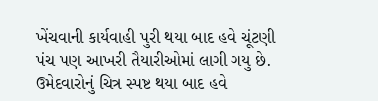ખેંચવાની કાર્યવાહી પુરી થયા બાદ હવે ચૂંટણી પંચ પણ આખરી તૈયારીઓમાં લાગી ગયુ છે. ઉમેદવારોનું ચિત્ર સ્પષ્ટ થયા બાદ હવે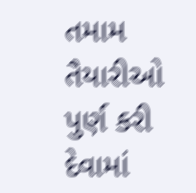તમામ તૈયારીઓ પુર્ણ કરી દેવામાં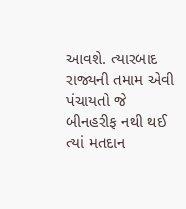આવશે. ત્યારબાદ રાજ્યની તમામ એવી પંચાયતો જે બીનહરીફ નથી થઈ ત્યાં મતદાન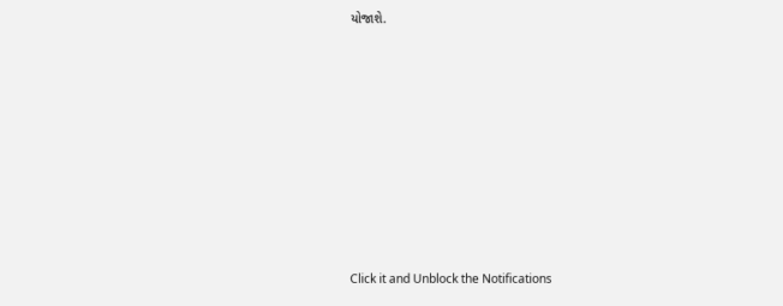યોજાશે.












Click it and Unblock the Notifications